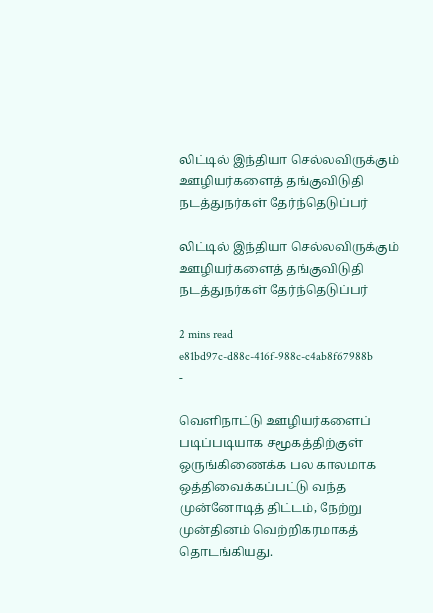லிட்டில் இந்தியா செல்லவிருக்கும் ஊழியர்களைத் தங்குவிடுதி நடத்துநர்கள் தேர்ந்தெடுப்பர்

லிட்டில் இந்தியா செல்லவிருக்கும் ஊழியர்களைத் தங்குவிடுதி நடத்துநர்கள் தேர்ந்தெடுப்பர்

2 mins read
e81bd97c-d88c-416f-988c-c4ab8f67988b
-

வெளிநாட்டு ஊழியர்களைப் படிப்படியாக சமூகத்திற்குள் ஒருங்கிணைக்க பல காலமாக ஒத்திவைக்கப்பட்டு வந்த முன்னோடித் திட்டம், நேற்று முன்தினம் வெற்றிகரமாகத் தொடங்கியது.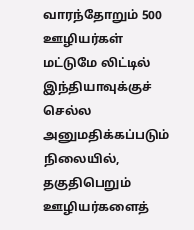வாரந்தோறும் 500 ஊழியர்கள் மட்டுமே லிட்டில் இந்தியாவுக்குச் செல்ல அனுமதிக்கப்படும் நிலையில், தகுதிபெறும் ஊழியர்களைத்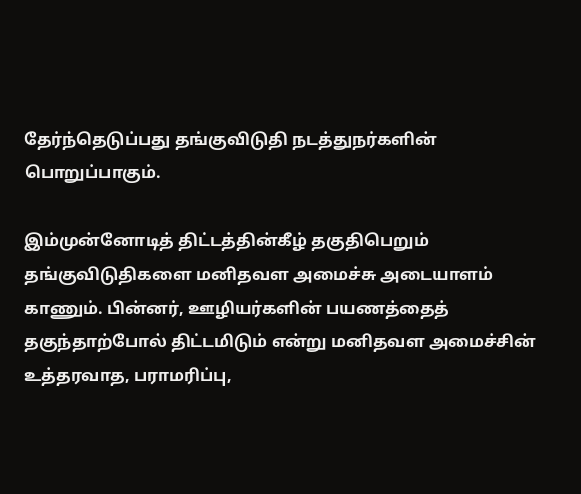தேர்ந்தெடுப்பது தங்குவிடுதி நடத்துநர்களின் பொறுப்பாகும்.

இம்முன்னோடித் திட்டத்தின்கீழ் தகுதிபெறும் தங்குவிடுதிகளை மனிதவள அமைச்சு அடையாளம் காணும். பின்னர், ஊழியர்களின் பயணத்தைத் தகுந்தாற்போல் திட்டமிடும் என்று மனிதவள அமைச்சின் உத்தரவாத, பராமரிப்பு,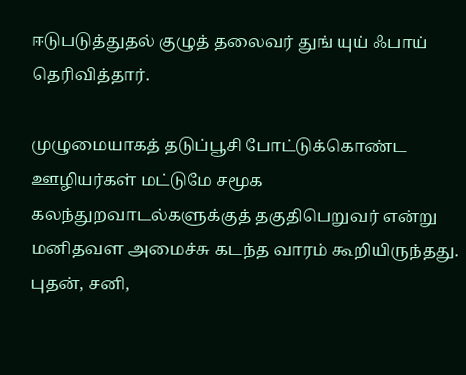ஈடுபடுத்துதல் குழுத் தலைவர் துங் யுய் ஃபாய் தெரிவித்தார்.

முழுமையாகத் தடுப்பூசி போட்டுக்கொண்ட ஊழியர்கள் மட்டுமே சமூக கலந்துறவாடல்களுக்குத் தகுதிபெறுவர் என்று மனிதவள அமைச்சு கடந்த வாரம் கூறியிருந்தது. புதன், சனி,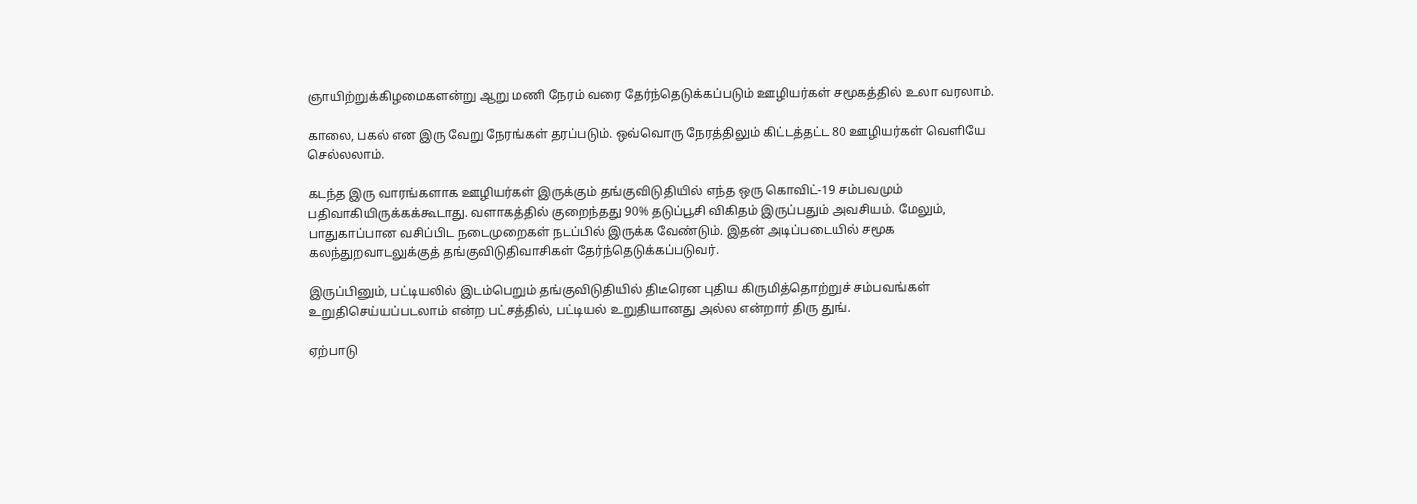ஞாயிற்றுக்கிழமைகளன்று ஆறு மணி நேரம் வரை தேர்ந்தெடுக்கப்படும் ஊழியர்கள் சமூகத்தில் உலா வரலாம்.

காலை, பகல் என இரு வேறு நேரங்கள் தரப்படும். ஒவ்வொரு நேரத்திலும் கிட்டத்தட்ட 80 ஊழியர்கள் வெளியே செல்லலாம்.

கடந்த இரு வாரங்களாக ஊழியர்கள் இருக்கும் தங்குவிடுதியில் எந்த ஒரு கொவிட்-19 சம்பவமும் பதிவாகியிருக்கக்கூடாது. வளாகத்தில் குறைந்தது 90% தடுப்பூசி விகிதம் இருப்பதும் அவசியம். மேலும், பாதுகாப்பான வசிப்பிட நடைமுறைகள் நடப்பில் இருக்க வேண்டும். இதன் அடிப்படையில் சமூக கலந்துறவாடலுக்குத் தங்குவிடுதிவாசிகள் தேர்ந்தெடுக்கப்படுவர்.

இருப்பினும், பட்டியலில் இடம்பெறும் தங்குவிடுதியில் திடீரென புதிய கிருமித்தொற்றுச் சம்பவங்கள் உறுதிசெய்யப்படலாம் என்ற பட்சத்தில், பட்டியல் உறுதியானது அல்ல என்றார் திரு துங்.

ஏற்பாடு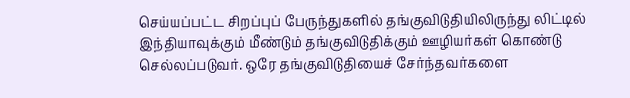செய்யப்பட்ட சிறப்புப் பேருந்துகளில் தங்குவிடுதியிலிருந்து லிட்டில் இந்தியாவுக்கும் மீண்டும் தங்குவிடுதிக்கும் ஊழியர்கள் கொண்டு செல்லப்படுவர். ஒரே தங்குவிடுதியைச் சேர்ந்தவர்களை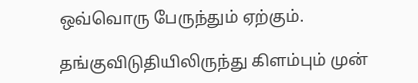ஒவ்வொரு பேருந்தும் ஏற்கும்.

தங்குவிடுதியிலிருந்து கிளம்பும் முன்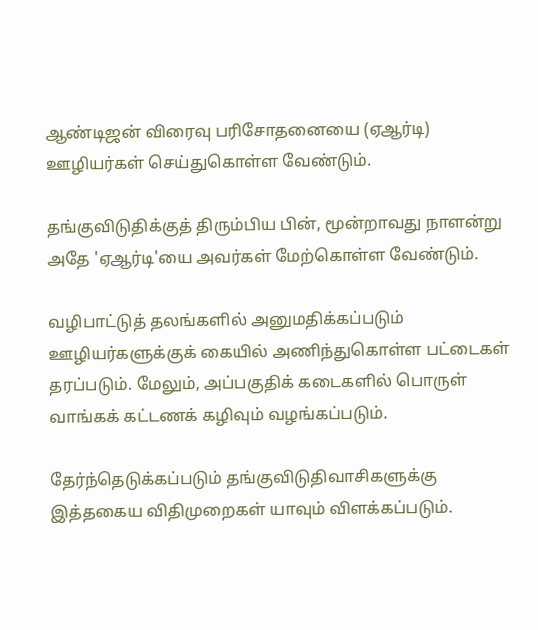ஆண்டிஜன் விரைவு பரிசோதனையை (ஏஆர்டி) ஊழியர்கள் செய்துகொள்ள வேண்டும்.

தங்குவிடுதிக்குத் திரும்பிய பின், மூன்றாவது நாளன்று அதே 'ஏஆர்டி'யை அவர்கள் மேற்கொள்ள வேண்டும்.

வழிபாட்டுத் தலங்களில் அனுமதிக்கப்படும் ஊழியர்களுக்குக் கையில் அணிந்துகொள்ள பட்டைகள் தரப்படும். மேலும், அப்பகுதிக் கடைகளில் பொருள் வாங்கக் கட்டணக் கழிவும் வழங்கப்படும்.

தேர்ந்தெடுக்கப்படும் தங்குவிடுதிவாசிகளுக்கு இத்தகைய விதிமுறைகள் யாவும் விளக்கப்படும்.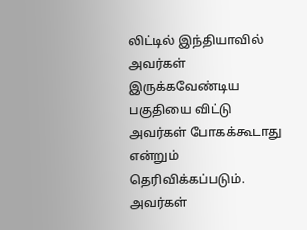லிட்டில் இந்தியாவில் அவர்கள் இருக்கவேண்டிய பகுதியை விட்டு அவர்கள் போகக்கூடாது என்றும் தெரிவிக்கப்படும். அவர்கள்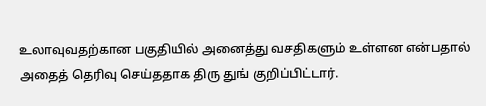உலாவுவதற்கான பகுதியில் அனைத்து வசதிகளும் உள்ளன என்பதால் அதைத் தெரிவு செய்ததாக திரு துங் குறிப்பிட்டார்.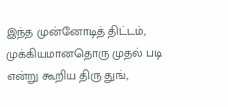இந்த முன்னோடித் திட்டம், முக்கியமானதொரு முதல் படி என்று கூறிய திரு துங்,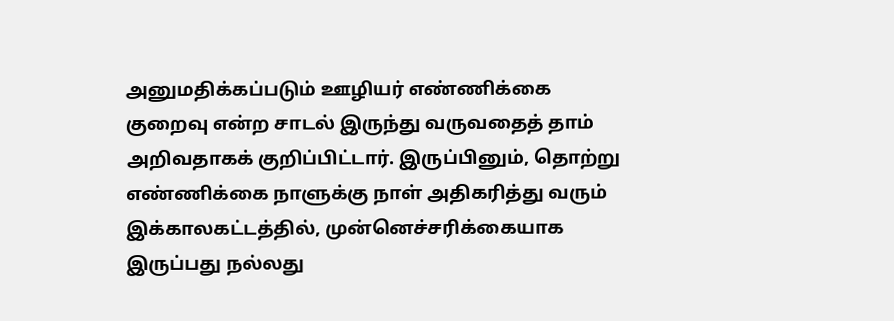அனுமதிக்கப்படும் ஊழியர் எண்ணிக்கை குறைவு என்ற சாடல் இருந்து வருவதைத் தாம் அறிவதாகக் குறிப்பிட்டார். இருப்பினும், தொற்று எண்ணிக்கை நாளுக்கு நாள் அதிகரித்து வரும் இக்காலகட்டத்தில், முன்னெச்சரிக்கையாக இருப்பது நல்லது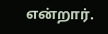என்றார்.